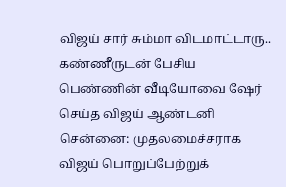விஜய் சார் சும்மா விடமாட்டாரு.. கண்ணீருடன் பேசிய பெண்ணின் வீடியோவை ஷேர் செய்த விஜய் ஆண்டனி
சென்னை: முதலமைச்சராக விஜய் பொறுப்பேற்றுக்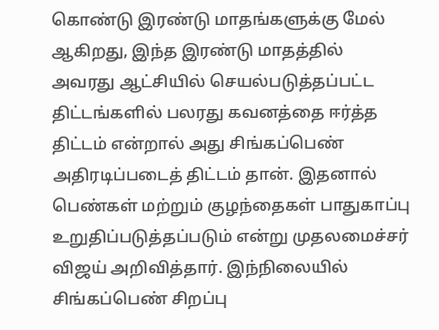கொண்டு இரண்டு மாதங்களுக்கு மேல் ஆகிறது, இந்த இரண்டு மாதத்தில் அவரது ஆட்சியில் செயல்படுத்தப்பட்ட திட்டங்களில் பலரது கவனத்தை ஈர்த்த திட்டம் என்றால் அது சிங்கப்பெண் அதிரடிப்படைத் திட்டம் தான். இதனால் பெண்கள் மற்றும் குழந்தைகள் பாதுகாப்பு உறுதிப்படுத்தப்படும் என்று முதலமைச்சர் விஜய் அறிவித்தார். இந்நிலையில் சிங்கப்பெண் சிறப்பு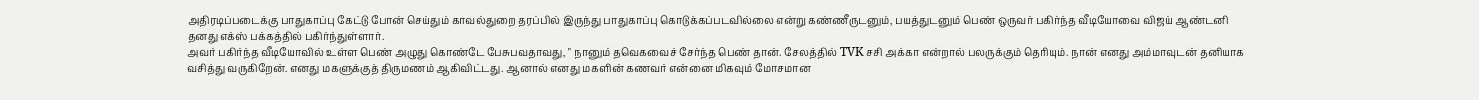அதிரடிப்படைக்கு பாதுகாப்பு கேட்டு போன் செய்தும் காவல்துறை தரப்பில் இருந்து பாதுகாப்பு கொடுக்கப்படவில்லை என்று கண்ணீருடனும், பயத்துடனும் பெண் ஒருவர் பகிர்ந்த வீடியோவை விஜய் ஆண்டனி தனது எக்ஸ் பக்கத்தில் பகிர்ந்துள்ளார்.
அவர் பகிர்ந்த வீடியோவில் உள்ள பெண் அழுது கொண்டே பேசுபவதாவது, " நானும் தவெகவைச் சேர்ந்த பெண் தான். சேலத்தில் TVK சசி அக்கா என்றால் பலருக்கும் தெரியும். நான் எனது அம்மாவுடன் தனியாக வசித்து வருகிறேன். எனது மகளுக்குத் திருமணம் ஆகிவிட்டது. ஆனால் எனது மகளின் கணவர் என்னை மிகவும் மோசமான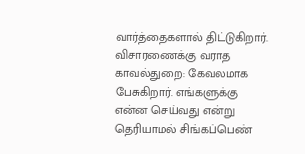வார்த்தைகளால் திட்டுகிறார்.
விசாரணைக்கு வராத காவல்துறை: கேவலமாக பேசுகிறார். எங்களுக்கு என்ன செய்வது என்று தெரியாமல் சிங்கப்பெண்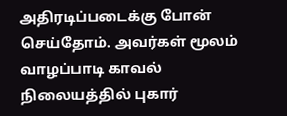அதிரடிப்படைக்கு போன் செய்தோம். அவர்கள் மூலம் வாழப்பாடி காவல் நிலையத்தில் புகார்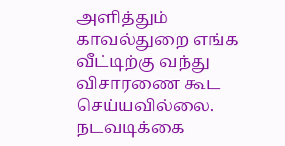அளித்தும் காவல்துறை எங்க வீட்டிற்கு வந்து விசாரணை கூட செய்யவில்லை. நடவடிக்கை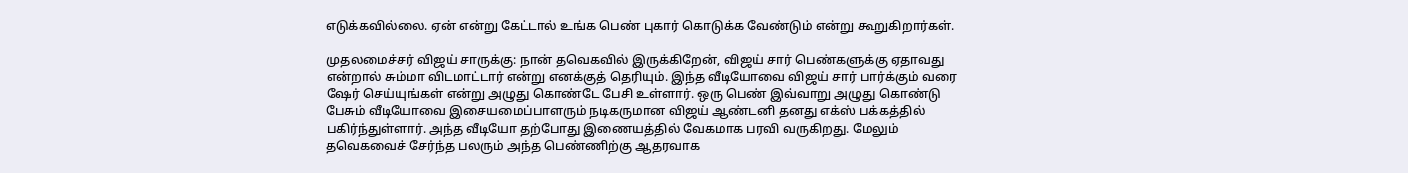எடுக்கவில்லை. ஏன் என்று கேட்டால் உங்க பெண் புகார் கொடுக்க வேண்டும் என்று கூறுகிறார்கள்.

முதலமைச்சர் விஜய் சாருக்கு: நான் தவெகவில் இருக்கிறேன், விஜய் சார் பெண்களுக்கு ஏதாவது என்றால் சும்மா விடமாட்டார் என்று எனக்குத் தெரியும். இந்த வீடியோவை விஜய் சார் பார்க்கும் வரை ஷேர் செய்யுங்கள் என்று அழுது கொண்டே பேசி உள்ளார். ஒரு பெண் இவ்வாறு அழுது கொண்டு பேசும் வீடியோவை இசையமைப்பாளரும் நடிகருமான விஜய் ஆண்டனி தனது எக்ஸ் பக்கத்தில் பகிர்ந்துள்ளார். அந்த வீடியோ தற்போது இணையத்தில் வேகமாக பரவி வருகிறது. மேலும் தவெகவைச் சேர்ந்த பலரும் அந்த பெண்ணிற்கு ஆதரவாக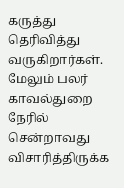கருத்து தெரிவித்து வருகிறார்கள். மேலும் பலர் காவல்துறை நேரில் சென்றாவது விசாரித்திருக்க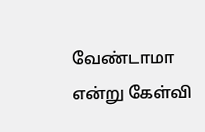வேண்டாமா என்று கேள்வி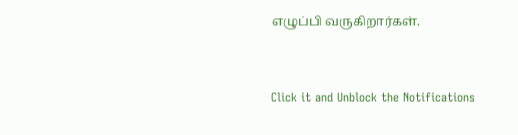எழுப்பி வருகிறார்கள்.


Click it and Unblock the Notifications